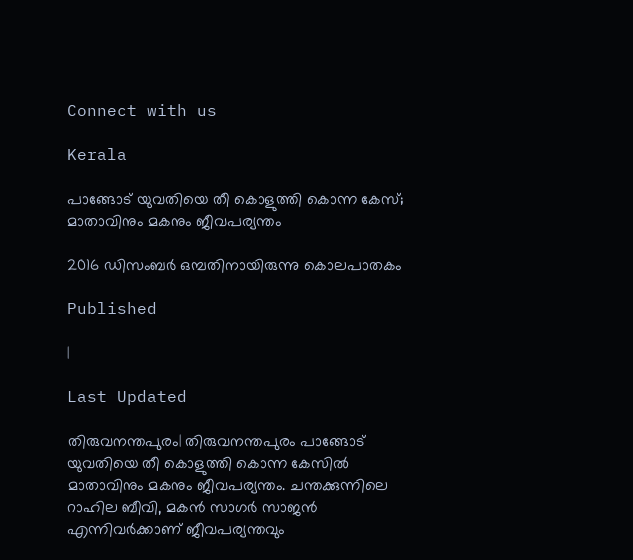Connect with us

Kerala

പാങ്ങോട് യുവതിയെ തീ കൊളുത്തി കൊന്ന കേസ്; മാതാവിനും മകനും ജീവപര്യന്തം

2016 ഡിസംബര്‍ ഒമ്പതിനായിരുന്നു കൊലപാതകം

Published

|

Last Updated

തിരുവനന്തപുരം| തിരുവനന്തപുരം പാങ്ങോട് യുവതിയെ തീ കൊളുത്തി കൊന്ന കേസില്‍ മാതാവിനും മകനും ജീവപര്യന്തം. ചന്തക്കുന്നിലെ റാഹില ബീവി, മകന്‍ സാഗര്‍ സാജന്‍ എന്നിവര്‍ക്കാണ് ജീവപര്യന്തവും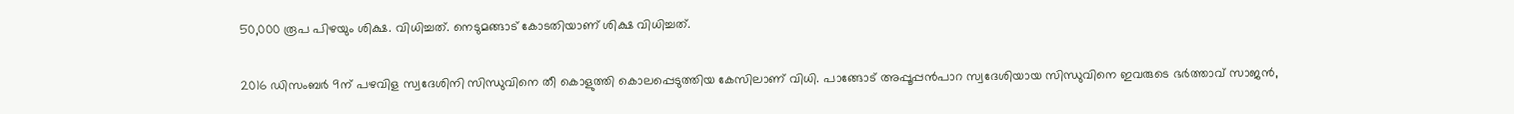50,000 രൂപ പിഴയും ശിക്ഷ. വിധിച്ചത്. നെടുമങ്ങാട് കോടതിയാണ് ശിക്ഷ വിധിച്ചത്.

2016 ഡിസംബര്‍ 9ന് പഴവിള സ്വദേശിനി സിന്ധുവിനെ തീ കൊളുത്തി കൊലപ്പെടുത്തിയ കേസിലാണ് വിധി. പാങ്ങോട് അപ്പൂപ്പന്‍പാറ സ്വദേശിയായ സിന്ധുവിനെ ഇവരുടെ ഭര്‍ത്താവ് സാജന്‍,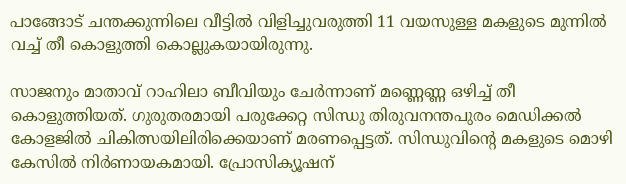പാങ്ങോട് ചന്തക്കുന്നിലെ വീട്ടില്‍ വിളിച്ചുവരുത്തി 11 വയസുള്ള മകളുടെ മുന്നില്‍ വച്ച് തീ കൊളുത്തി കൊല്ലുകയായിരുന്നു.

സാജനും മാതാവ് റാഹിലാ ബീവിയും ചേര്‍ന്നാണ് മണ്ണെണ്ണ ഒഴിച്ച് തീ കൊളുത്തിയത്. ഗുരുതരമായി പരുക്കേറ്റ സിന്ധു തിരുവനന്തപുരം മെഡിക്കല്‍ കോളജില്‍ ചികിത്സയിലിരിക്കെയാണ് മരണപ്പെട്ടത്. സിന്ധുവിന്റെ മകളുടെ മൊഴി കേസില്‍ നിര്‍ണായകമായി. പ്രോസിക്യൂഷന്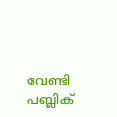വേണ്ടി പബ്ലിക്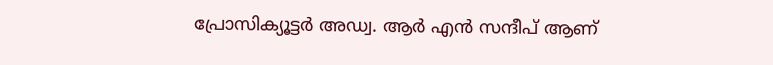പ്രോസിക്യൂട്ടര്‍ അഡ്വ. ആര്‍ എന്‍ സന്ദീപ് ആണ്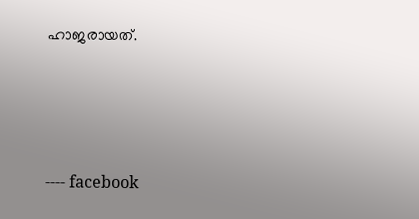ഹാജരായത്.





---- facebook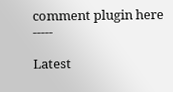comment plugin here -----

Latest